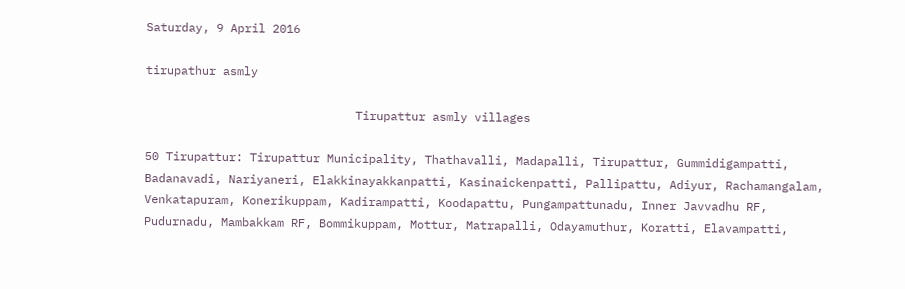Saturday, 9 April 2016

tirupathur asmly

                              Tirupattur asmly villages

50 Tirupattur: Tirupattur Municipality, Thathavalli, Madapalli, Tirupattur, Gummidigampatti, Badanavadi, Nariyaneri, Elakkinayakkanpatti, Kasinaickenpatti, Pallipattu, Adiyur, Rachamangalam, Venkatapuram, Konerikuppam, Kadirampatti, Koodapattu, Pungampattunadu, Inner Javvadhu RF, Pudurnadu, Mambakkam RF, Bommikuppam, Mottur, Matrapalli, Odayamuthur, Koratti, Elavampatti,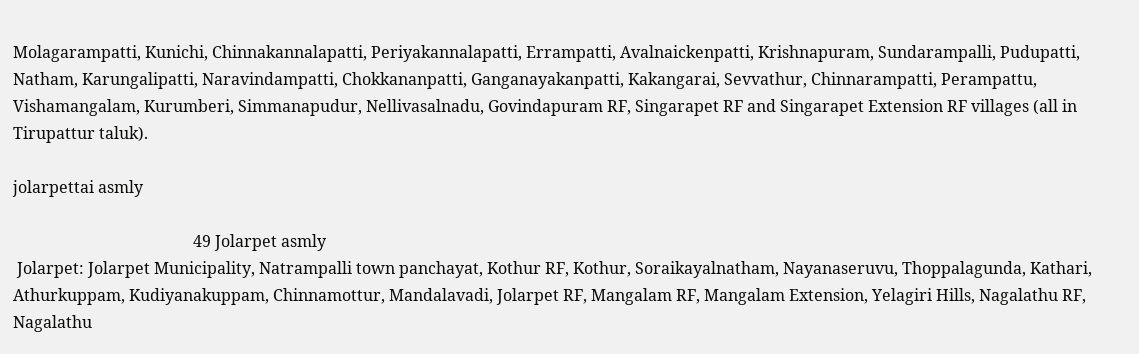Molagarampatti, Kunichi, Chinnakannalapatti, Periyakannalapatti, Errampatti, Avalnaickenpatti, Krishnapuram, Sundarampalli, Pudupatti, Natham, Karungalipatti, Naravindampatti, Chokkananpatti, Ganganayakanpatti, Kakangarai, Sevvathur, Chinnarampatti, Perampattu, Vishamangalam, Kurumberi, Simmanapudur, Nellivasalnadu, Govindapuram RF, Singarapet RF and Singarapet Extension RF villages (all in Tirupattur taluk).

jolarpettai asmly

                                             49 Jolarpet asmly
 Jolarpet: Jolarpet Municipality, Natrampalli town panchayat, Kothur RF, Kothur, Soraikayalnatham, Nayanaseruvu, Thoppalagunda, Kathari, Athurkuppam, Kudiyanakuppam, Chinnamottur, Mandalavadi, Jolarpet RF, Mangalam RF, Mangalam Extension, Yelagiri Hills, Nagalathu RF, Nagalathu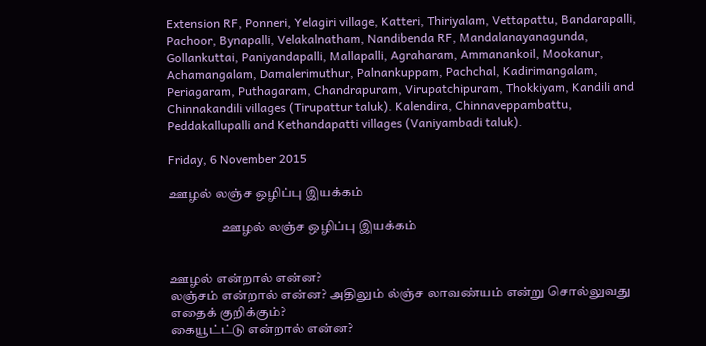Extension RF, Ponneri, Yelagiri village, Katteri, Thiriyalam, Vettapattu, Bandarapalli, Pachoor, Bynapalli, Velakalnatham, Nandibenda RF, Mandalanayanagunda, Gollankuttai, Paniyandapalli, Mallapalli, Agraharam, Ammanankoil, Mookanur, Achamangalam, Damalerimuthur, Palnankuppam, Pachchal, Kadirimangalam, Periagaram, Puthagaram, Chandrapuram, Virupatchipuram, Thokkiyam, Kandili and Chinnakandili villages (Tirupattur taluk). Kalendira, Chinnaveppambattu, Peddakallupalli and Kethandapatti villages (Vaniyambadi taluk).

Friday, 6 November 2015

ஊழல் லஞ்ச ஒழிப்பு இயக்கம்

                    ஊழல் லஞ்ச ஒழிப்பு இயக்கம்


ஊழல் என்றால் என்ன?
லஞ்சம் என்றால் என்ன? அதிலும் ல்ஞ்ச லாவண்யம் என்று சொல்லுவது எதைக் குறிக்கும்?
கையூட்ட்டு என்றால் என்ன?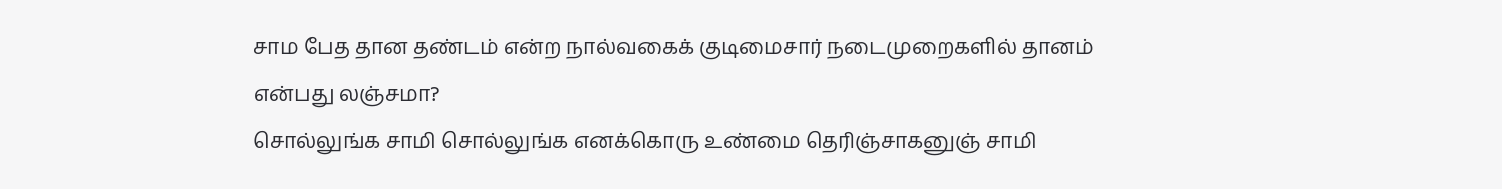சாம பேத தான தண்டம் என்ற நால்வகைக் குடிமைசார் நடைமுறைகளில் தானம் என்பது லஞ்சமா?
சொல்லுங்க சாமி சொல்லுங்க எனக்கொரு உண்மை தெரிஞ்சாகனுஞ் சாமி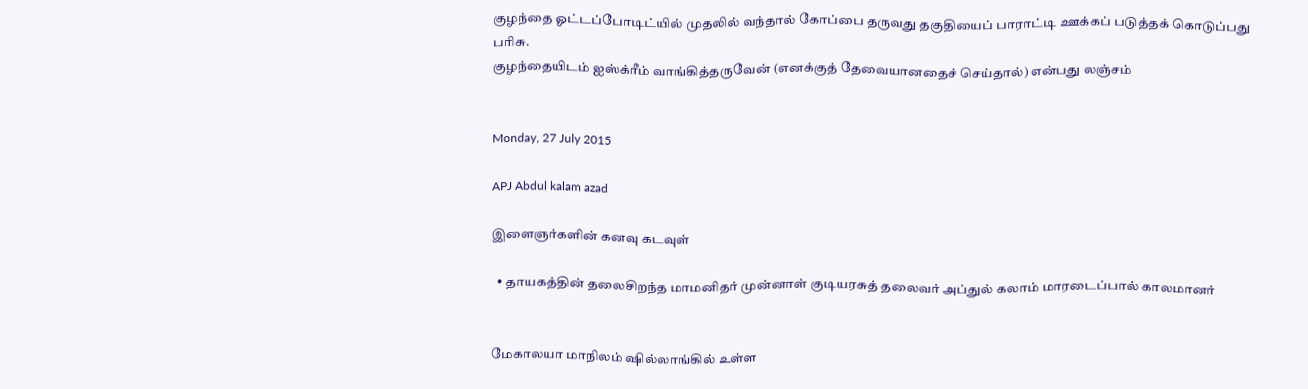குழந்தை ஓட்டப்போடிட்யில் முதலில் வந்தால் கோப்பை தருவது தகுதியைப் பாராட்டி ஊக்கப் படுத்தக் கொடுப்பது பரிசு.
குழந்தையிடம் ஐஸ்க்ரீம் வாங்கித்தருவேன் (எனக்குத் தேவையானதைச் செய்தால்) என்பது லஞ்சம்


Monday, 27 July 2015

APJ Abdul kalam azad

இளைஞர்களின் கனவு கடவுள்

  • தாயகத்தின் தலைசிறந்த மாமனிதர் முன்னாள் குடியரசுத் தலைவர் அப்துல் கலாம் மாரடைப்பால் காலமானர்


மேகாலயா மாநிலம் ஷில்லாங்கில் உள்ள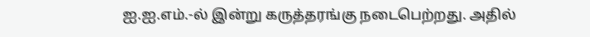ஐ.ஐ.எம்.-ல் இன்று கருத்தரங்கு நடைபெற்றது. அதில்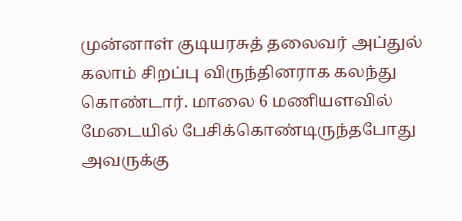முன்னாள் குடியரசுத் தலைவர் அப்துல் கலாம் சிறப்பு விருந்தினராக கலந்து கொண்டார். மாலை 6 மணியளவில் மேடையில் பேசிக்கொண்டிருந்தபோது அவருக்கு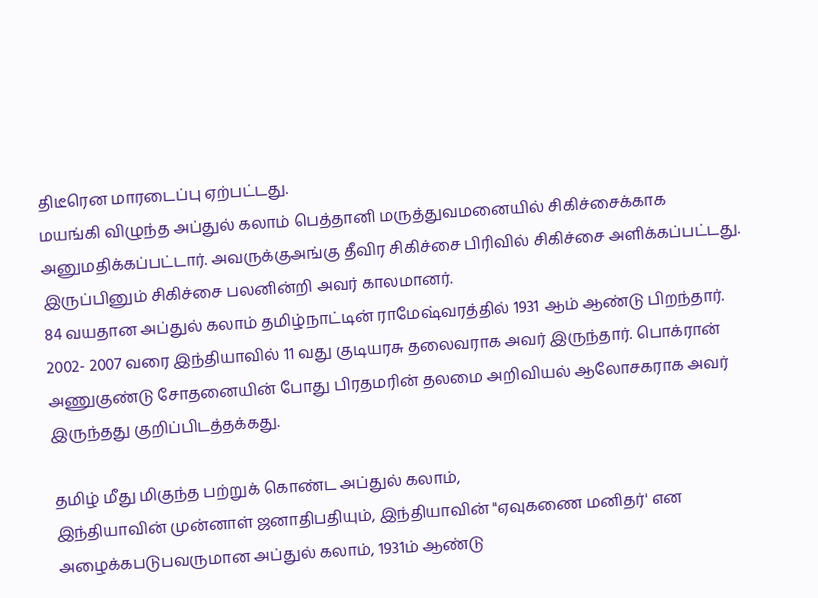திடீரென மாரடைப்பு ஏற்பட்டது.
மயங்கி விழுந்த அப்துல் கலாம் பெத்தானி மருத்துவமனையில் சிகிச்சைக்காக அனுமதிக்கப்பட்டார். அவருக்குஅங்கு தீவிர சிகிச்சை பிரிவில் சிகிச்சை அளிக்கப்பட்டது. இருப்பினும் சிகிச்சை பலனின்றி அவர் காலமானர்.
84 வயதான அப்துல் கலாம் தமிழ்நாட்டின் ராமேஷ்வரத்தில் 1931 ஆம் ஆண்டு பிறந்தார். 2002- 2007 வரை இந்தியாவில் 11 வது குடியரசு தலைவராக அவர் இருந்தார். பொக்ரான் அணுகுண்டு சோதனையின் போது பிரதமரின் தலமை அறிவியல் ஆலோசகராக அவர் இருந்தது குறிப்பிடத்தக்கது.

தமிழ் மீது மிகுந்த பற்றுக் கொண்ட அப்துல் கலாம்,
இந்தியாவின் முன்னாள் ஜனாதிபதியும், இந்தியாவின் "ஏவுகணை மனிதர்' என அழைக்கபடுபவருமான அப்துல் கலாம், 1931ம் ஆண்டு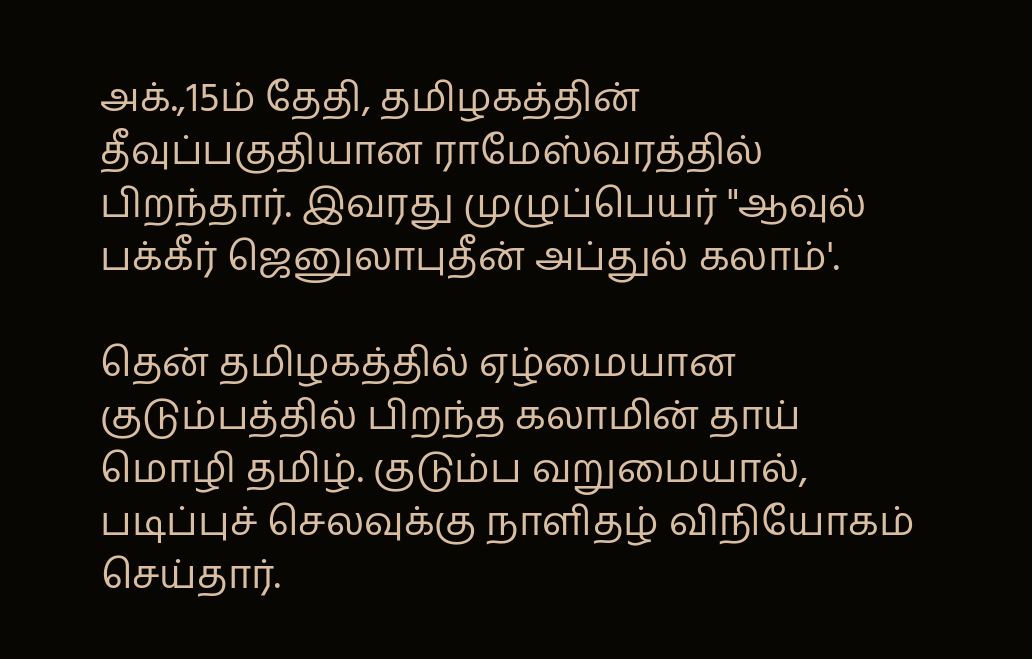அக்.,15ம் தேதி, தமிழகத்தின் தீவுப்பகுதியான ராமேஸ்வரத்தில் பிறந்தார். இவரது முழுப்பெயர் "ஆவுல் பக்கீர் ஜெனுலாபுதீன் அப்துல் கலாம்'.

தென் தமிழகத்தில் ஏழ்மையான குடும்பத்தில் பிறந்த கலாமின் தாய் மொழி தமிழ். குடும்ப வறுமையால், படிப்புச் செலவுக்கு நாளிதழ் விநியோகம் செய்தார்.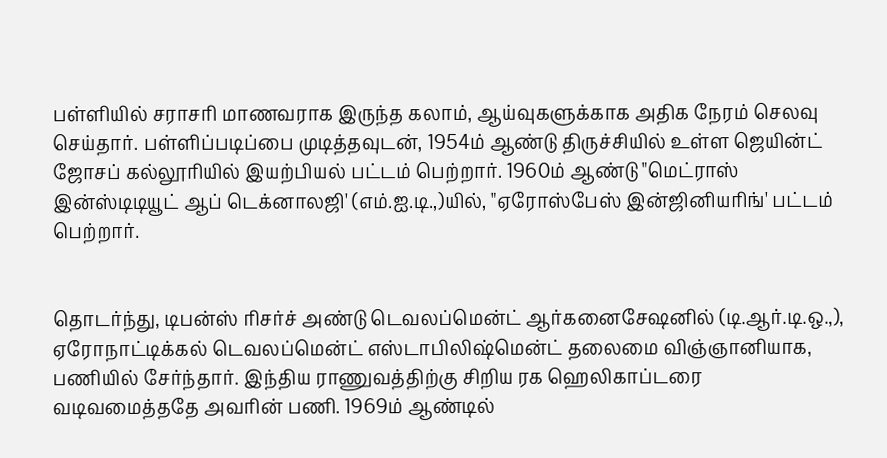பள்ளியில் சராசரி மாணவராக இருந்த கலாம், ஆய்வுகளுக்காக அதிக நேரம் செலவு செய்தார். பள்ளிப்படிப்பை முடித்தவுடன், 1954ம் ஆண்டு திருச்சியில் உள்ள ஜெயின்ட் ஜோசப் கல்லூரியில் இயற்பியல் பட்டம் பெற்றார். 1960ம் ஆண்டு "மெட்ராஸ் இன்ஸ்டிடியூட் ஆப் டெக்னாலஜி' (எம்.ஐ.டி.,)யில், "ஏரோஸ்பேஸ் இன்ஜினியரிங்' பட்டம் பெற்றார்.


தொடர்ந்து, டிபன்ஸ் ரிசர்ச் அண்டு டெவலப்மென்ட் ஆர்கனைசேஷனில் (டி.ஆர்.டி.ஒ.,), ஏரோநாட்டிக்கல் டெவலப்மென்ட் எஸ்டாபிலிஷ்மென்ட் தலைமை விஞ்ஞானியாக, பணியில் சேர்ந்தார். இந்திய ராணுவத்திற்கு சிறிய ரக ஹெலிகாப்டரை வடிவமைத்ததே அவரின் பணி. 1969ம் ஆண்டில்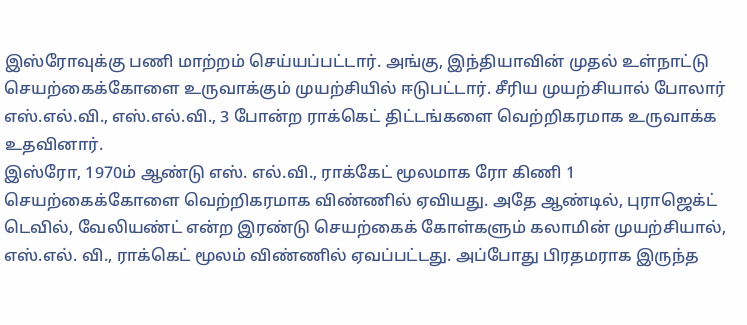இஸ்ரோவுக்கு பணி மாற்றம் செய்யப்பட்டார். அங்கு, இந்தியாவின் முதல் உள்நாட்டு செயற்கைக்கோளை உருவாக்கும் முயற்சியில் ஈடுபட்டார். சீரிய முயற்சியால் போலார் எஸ்.எல்.வி., எஸ்.எல்.வி., 3 போன்ற ராக்கெட் திட்டங்களை வெற்றிகரமாக உருவாக்க உதவினார்.
இஸ்ரோ, 1970ம் ஆண்டு எஸ். எல்.வி., ராக்கேட் மூலமாக ரோ கிணி 1 செயற்கைக்கோளை வெற்றிகரமாக விண்ணில் ஏவியது. அதே ஆண்டில், புராஜெக்ட் டெவில், வேலியண்ட் என்ற இரண்டு செயற்கைக் கோள்களும் கலாமின் முயற்சியால், எஸ்.எல். வி., ராக்கெட் மூலம் விண்ணில் ஏவப்பட்டது. அப்போது பிரதமராக இருந்த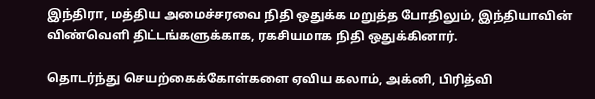இந்திரா, மத்திய அமைச்சரவை நிதி ஒதுக்க மறுத்த போதிலும், இந்தியாவின் விண்வெளி திட்டங்களுக்காக, ரகசியமாக நிதி ஒதுக்கினார்.

தொடர்ந்து செயற்கைக்கோள்களை ஏவிய கலாம், அக்னி, பிரித்வி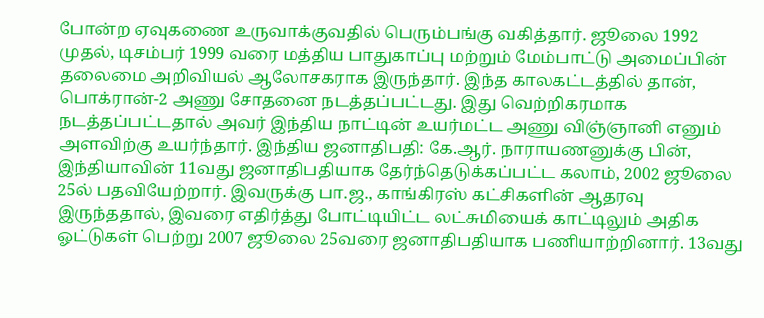போன்ற ஏவுகணை உருவாக்குவதில் பெரும்பங்கு வகித்தார். ஜூலை 1992 முதல், டிசம்பர் 1999 வரை மத்திய பாதுகாப்பு மற்றும் மேம்பாட்டு அமைப்பின் தலைமை அறிவியல் ஆலோசகராக இருந்தார். இந்த காலகட்டத்தில் தான், பொக்ரான்-2 அணு சோதனை நடத்தப்பட்டது. இது வெற்றிகரமாக நடத்தப்பட்டதால் அவர் இந்திய நாட்டின் உயர்மட்ட அணு விஞ்ஞானி எனும் அளவிற்கு உயர்ந்தார். இந்திய ஜனாதிபதி: கே.ஆர். நாராயணனுக்கு பின், இந்தியாவின் 11வது ஜனாதிபதியாக தேர்ந்தெடுக்கப்பட்ட கலாம், 2002 ஜூலை 25ல் பதவியேற்றார். இவருக்கு பா.ஜ., காங்கிரஸ் கட்சிகளின் ஆதரவு இருந்ததால், இவரை எதிர்த்து போட்டியிட்ட லட்சுமியைக் காட்டிலும் அதிக ஓட்டுகள் பெற்று 2007 ஜூலை 25வரை ஜனாதிபதியாக பணியாற்றினார். 13வது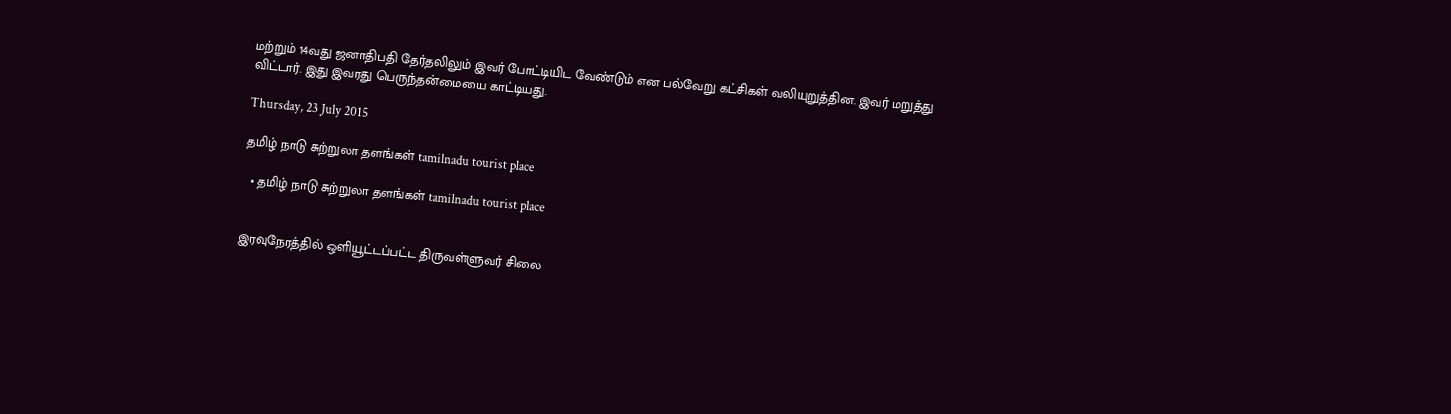மற்றும் 14வது ஜனாதிபதி தேர்தலிலும் இவர் போட்டியிட வேண்டும் என பல்வேறு கட்சிகள் வலியுறுத்தின. இவர் மறுத்து விட்டார். இது இவரது பெருந்தன்மையை காட்டியது.

Thursday, 23 July 2015

தமிழ் நாடு சுற்றுலா தளங்கள் tamilnadu tourist place

  • தமிழ் நாடு சுற்றுலா தளங்கள் tamilnadu tourist place


இரவுநேரத்தில் ஒளியூட்டப்பட்ட திருவள்ளுவர் சிலை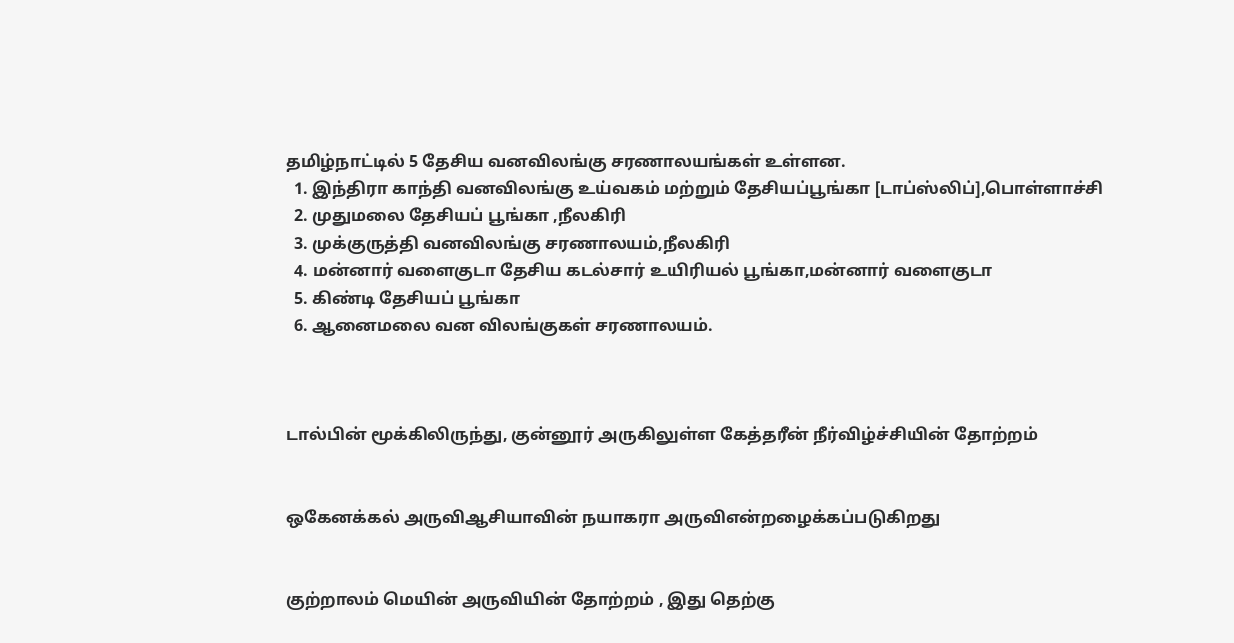தமிழ்நாட்டில் 5 தேசிய வனவிலங்கு சரணாலயங்கள் உள்ளன.
  1. இந்திரா காந்தி வனவிலங்கு உய்வகம் மற்றும் தேசியப்பூங்கா [டாப்ஸ்லிப்],பொள்ளாச்சி
  2. முதுமலை தேசியப் பூங்கா ,நீலகிரி
  3. முக்குருத்தி வனவிலங்கு சரணாலயம்,நீலகிரி
  4. மன்னார் வளைகுடா தேசிய கடல்சார் உயிரியல் பூங்கா,மன்னார் வளைகுடா
  5. கிண்டி தேசியப் பூங்கா
  6. ஆனைமலை வன விலங்குகள் சரணாலயம்.



டால்பின் மூக்கிலிருந்து, குன்னூர் அருகிலுள்ள கேத்தரீன் நீர்விழ்ச்சியின் தோற்றம்


ஒகேனக்கல் அருவிஆசியாவின் நயாகரா அருவிஎன்றழைக்கப்படுகிறது


குற்றாலம் மெயின் அருவியின் தோற்றம் , இது தெற்கு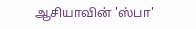ஆசியாவின் 'ஸ்பா'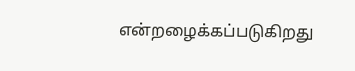என்றழைக்கப்படுகிறது